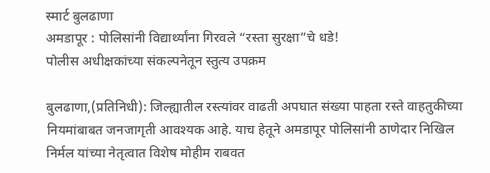स्मार्ट बुलढाणा
अमडापूर : पोलिसांनी विद्यार्थ्यांना गिरवले “रस्ता सुरक्षा”चे धडे!
पोलीस अधीक्षकांच्या संकल्पनेतून स्तुत्य उपक्रम

बुलढाणा,(प्रतिनिधी): जिल्ह्यातील रस्त्यांवर वाढती अपघात संख्या पाहता रस्ते वाहतुकीच्या नियमांबाबत जनजागृती आवश्यक आहे. याच हेतूने अमडापूर पोलिसांनी ठाणेदार निखिल निर्मल यांच्या नेतृत्वात विशेष मोहीम राबवत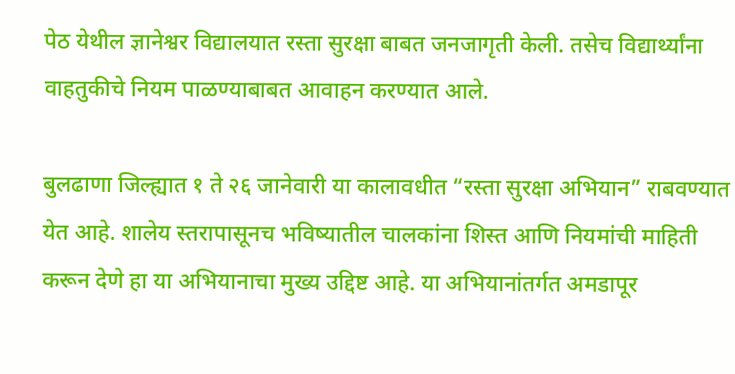पेठ येथील ज्ञानेश्वर विद्यालयात रस्ता सुरक्षा बाबत जनजागृती केली. तसेच विद्यार्थ्यांना वाहतुकीचे नियम पाळण्याबाबत आवाहन करण्यात आले.

बुलढाणा जिल्ह्यात १ ते २६ जानेवारी या कालावधीत “रस्ता सुरक्षा अभियान” राबवण्यात येत आहे. शालेय स्तरापासूनच भविष्यातील चालकांना शिस्त आणि नियमांची माहिती करून देणे हा या अभियानाचा मुख्य उद्दिष्ट आहे. या अभियानांतर्गत अमडापूर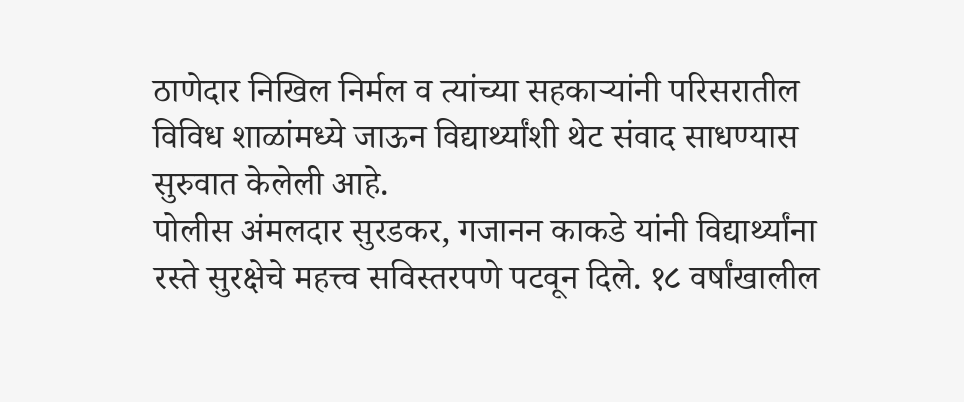ठाणेदार निखिल निर्मल व त्यांच्या सहकाऱ्यांनी परिसरातील विविध शाळांमध्ये जाऊन विद्यार्थ्यांशी थेट संवाद साधण्यास सुरुवात केलेली आहे.
पोलीस अंमलदार सुरडकर, गजानन काकडे यांनी विद्यार्थ्यांना रस्ते सुरक्षेचे महत्त्व सविस्तरपणे पटवून दिले. १८ वर्षांखालील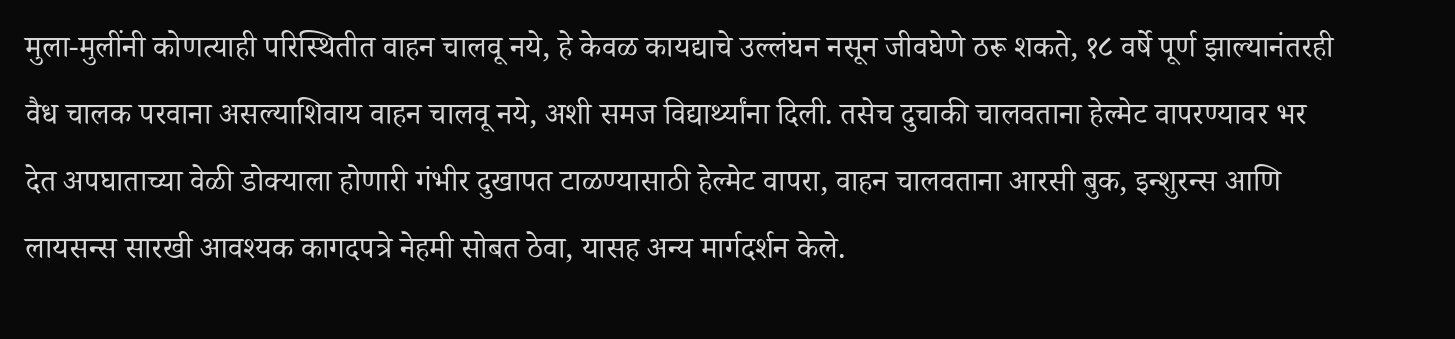मुला-मुलींनी कोणत्याही परिस्थितीत वाहन चालवू नये, हे केवळ कायद्याचे उल्लंघन नसून जीवघेणे ठरू शकते, १८ वर्षे पूर्ण झाल्यानंतरही वैध चालक परवाना असल्याशिवाय वाहन चालवू नये, अशी समज विद्यार्थ्यांना दिली. तसेच दुचाकी चालवताना हेल्मेट वापरण्यावर भर देत अपघाताच्या वेळी डोक्याला होणारी गंभीर दुखापत टाळण्यासाठी हेल्मेट वापरा, वाहन चालवताना आरसी बुक, इन्शुरन्स आणि लायसन्स सारखी आवश्यक कागदपत्रे नेहमी सोबत ठेवा, यासह अन्य मार्गदर्शन केले.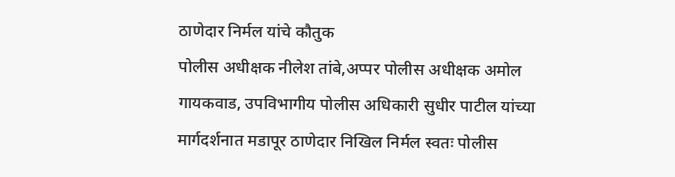ठाणेदार निर्मल यांचे कौतुक
पोलीस अधीक्षक नीलेश तांबे,अप्पर पोलीस अधीक्षक अमोल गायकवाड, उपविभागीय पोलीस अधिकारी सुधीर पाटील यांच्या मार्गदर्शनात मडापूर ठाणेदार निखिल निर्मल स्वतः पोलीस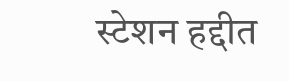स्टेशन हद्दीत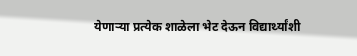येणाऱ्या प्रत्येक शाळेला भेट देऊन विद्यार्थ्यांशी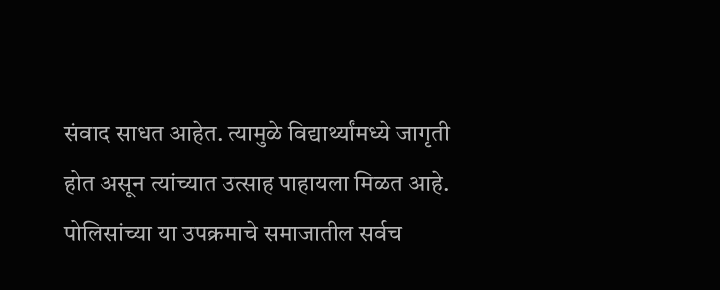संवाद साधत आहेत. त्यामुळे विद्यार्थ्यांमध्ये जागृती होत असून त्यांच्यात उत्साह पाहायला मिळत आहे. पोलिसांच्या या उपक्रमाचे समाजातील सर्वच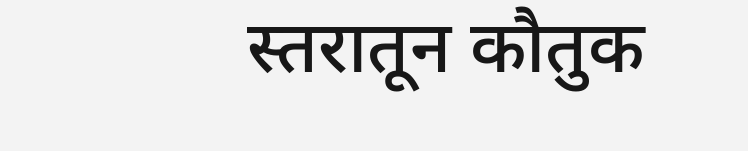स्तरातून कौतुक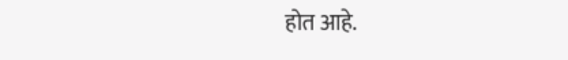होत आहे.